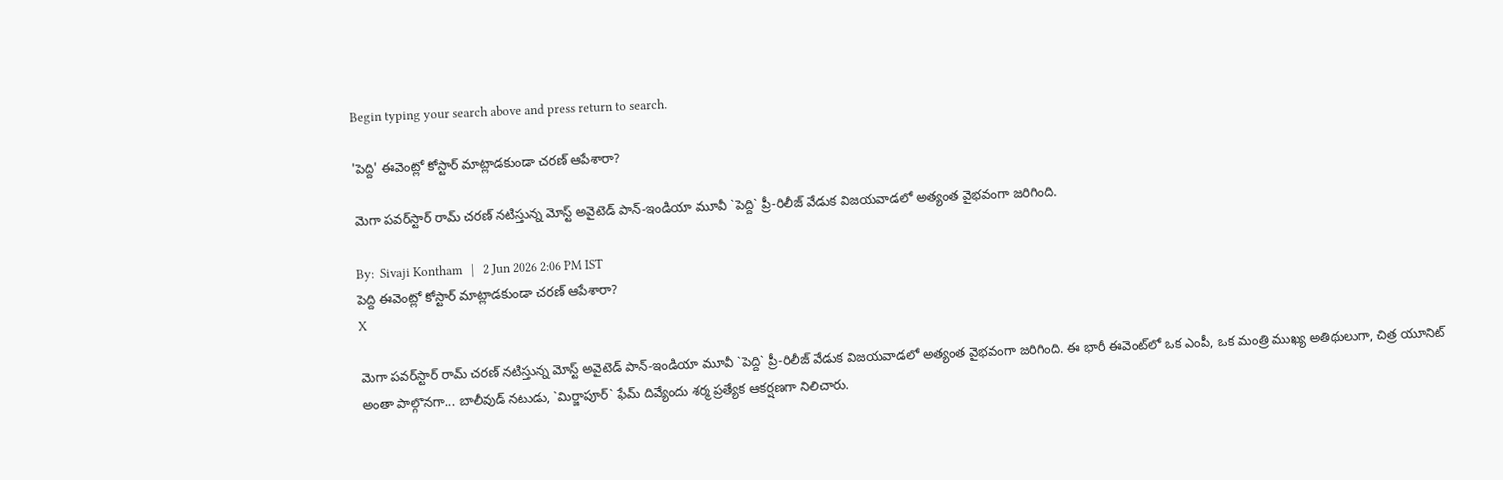Begin typing your search above and press return to search.

'పెద్ది' ఈవెంట్లో కోస్టార్ మాట్లాడ‌కుండా చ‌ర‌ణ్ ఆపేశారా?

మెగా పవర్‌స్టార్ రామ్ చరణ్ నటిస్తున్న మోస్ట్ అవైటెడ్ పాన్-ఇండియా మూవీ `పెద్ది` ప్రీ-రిలీజ్ వేడుక విజయవాడలో అత్యంత వైభవంగా జరిగింది.

By:  Sivaji Kontham   |   2 Jun 2026 2:06 PM IST
పెద్ది ఈవెంట్లో కోస్టార్ మాట్లాడ‌కుండా చ‌ర‌ణ్ ఆపేశారా?
X

మెగా పవర్‌స్టార్ రామ్ చరణ్ నటిస్తున్న మోస్ట్ అవైటెడ్ పాన్-ఇండియా మూవీ `పెద్ది` ప్రీ-రిలీజ్ వేడుక విజయవాడలో అత్యంత వైభవంగా జరిగింది. ఈ భారీ ఈవెంట్‌లో ఒక ఎంపీ, ఒక మంత్రి ముఖ్య అతిథులుగా, చిత్ర యూనిట్ అంతా పాల్గొనగా... బాలీవుడ్ నటుడు, `మిర్జాపూర్` ఫేమ్ దివ్యేందు శర్మ ప్రత్యేక ఆకర్షణగా నిలిచారు.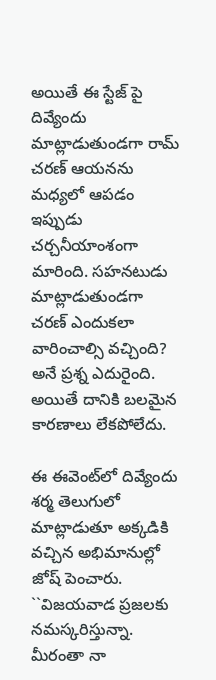అయితే ఈ స్టేజ్ పై దివ్యేందు మాట్లాడుతుండగా రామ్ చరణ్ ఆయనను మధ్యలో ఆపడం ఇప్పుడు చర్చనీయాంశంగా మారింది. సహనటుడు మాట్లాడుతుండగా చరణ్ ఎందుకలా వారించాల్సి వచ్చింది? అనే ప్ర‌శ్న ఎదురైంది. అయితే దానికి బ‌ల‌మైన‌ కార‌ణాలు లేక‌పోలేదు.

ఈ ఈవెంట్‌లో దివ్యేందు శర్మ తెలుగులో మాట్లాడుతూ అక్కడికి వచ్చిన అభిమానుల్లో జోష్ పెంచారు. ``విజయవాడ ప్రజలకు నమస్కరిస్తున్నా. మీరంతా నా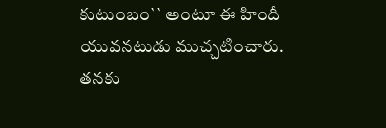కుటుంబం`` అంటూ ఈ హిందీ యువ‌న‌టుడు ముచ్చటించారు. తనకు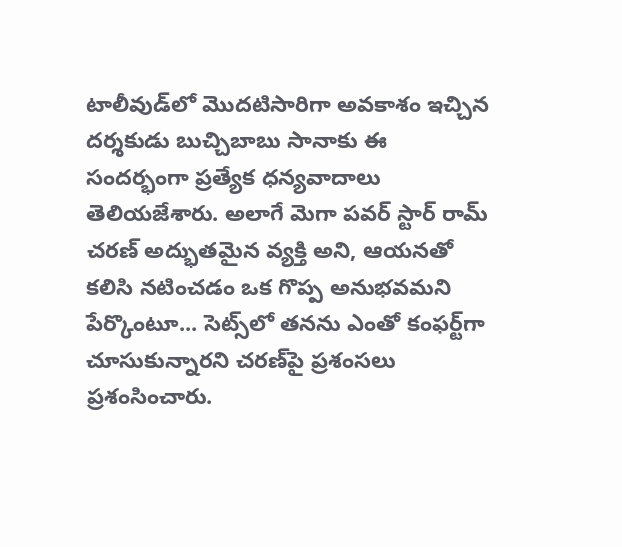టాలీవుడ్‌లో మొదటిసారిగా అవకాశం ఇచ్చిన దర్శకుడు బుచ్చిబాబు సానాకు ఈ సందర్భంగా ప్రత్యేక ధన్యవాదాలు తెలియజేశారు. అలాగే మెగా పవర్ స్టార్ రామ్ చరణ్ అద్భుతమైన వ్యక్తి అని, ఆయనతో కలిసి నటించడం ఒక గొప్ప అనుభవమని పేర్కొంటూ... సెట్స్‌లో తనను ఎంతో కంఫర్ట్‌గా చూసుకున్నారని చరణ్‌పై ప్రశంసలు ప్ర‌శంసించారు.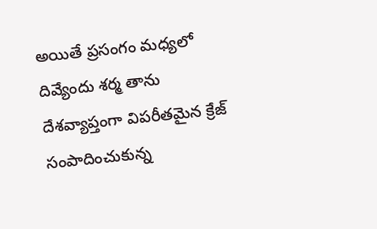అయితే ప్రసంగం మధ్యలో దివ్యేందు శర్మ తాను దేశవ్యాప్తంగా విపరీతమైన క్రేజ్ సంపాదించుకున్న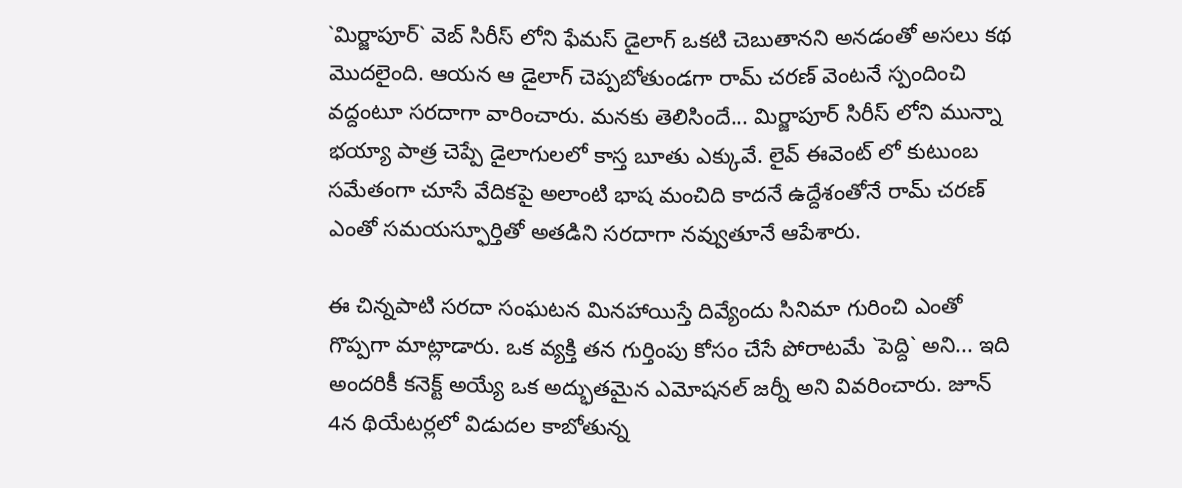`మిర్జాపూర్` వెబ్ సిరీస్ లోని ఫేమస్ డైలాగ్ ఒకటి చెబుతానని అనడంతో అసలు కథ మొదలైంది. ఆయన ఆ డైలాగ్ చెప్పబోతుండగా రామ్ చరణ్ వెంటనే స్పందించి వద్దంటూ సరదాగా వారించారు. మనకు తెలిసిందే... మిర్జాపూర్ సిరీస్ లోని మున్నా భయ్యా పాత్ర చెప్పే డైలాగులలో కాస్త బూతు ఎక్కువే. లైవ్ ఈవెంట్ లో కుటుంబ సమేతంగా చూసే వేదికపై అలాంటి భాష మంచిది కాదనే ఉద్దేశంతోనే రామ్ చరణ్ ఎంతో సమయస్ఫూర్తితో అత‌డిని సరదాగా నవ్వుతూనే ఆపేశారు.

ఈ చిన్నపాటి సరదా సంఘటన మినహాయిస్తే దివ్యేందు సినిమా గురించి ఎంతో గొప్పగా మాట్లాడారు. ఒక వ్యక్తి తన గుర్తింపు కోసం చేసే పోరాటమే `పెద్ది` అని... ఇది అందరికీ కనెక్ట్ అయ్యే ఒక అద్భుతమైన ఎమోషనల్ జర్నీ అని వివరించారు. జూన్ 4న థియేటర్లలో విడుదల కాబోతున్న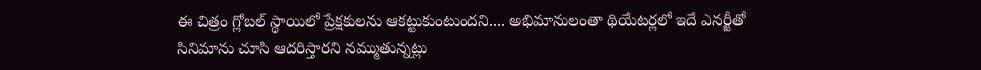ఈ చిత్రం గ్లోబల్ స్థాయిలో ప్రేక్షకులను ఆకట్టుకుంటుందని.... అభిమానులంతా థియేటర్లలో ఇదే ఎనర్జీతో సినిమాను చూసి ఆదరిస్తారని నమ్ముతున్నట్లు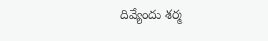దివ్యేందు శర్మ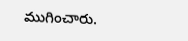ముగించారు.